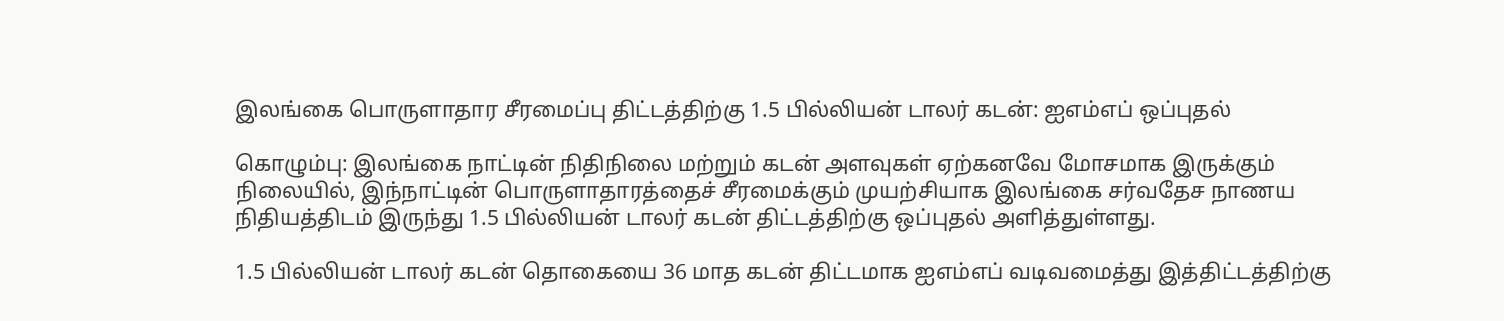இலங்கை பொருளாதார சீரமைப்பு திட்டத்திற்கு 1.5 பில்லியன் டாலர் கடன்: ஐஎம்எப் ஒப்புதல்

கொழும்பு: இலங்கை நாட்டின் நிதிநிலை மற்றும் கடன் அளவுகள் ஏற்கனவே மோசமாக இருக்கும் நிலையில், இந்நாட்டின் பொருளாதாரத்தைச் சீரமைக்கும் முயற்சியாக இலங்கை சர்வதேச நாணய நிதியத்திடம் இருந்து 1.5 பில்லியன் டாலர் கடன் திட்டத்திற்கு ஒப்புதல் அளித்துள்ளது.

1.5 பில்லியன் டாலர் கடன் தொகையை 36 மாத கடன் திட்டமாக ஐஎம்எப் வடிவமைத்து இத்திட்டத்திற்கு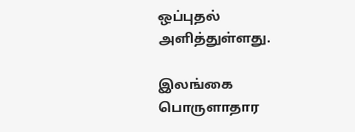ஒப்புதல் அளித்துள்ளது.

இலங்கை பொருளாதார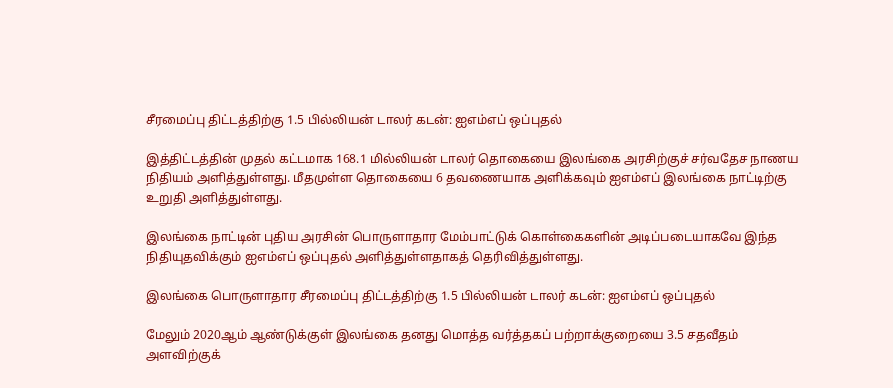சீரமைப்பு திட்டத்திற்கு 1.5 பில்லியன் டாலர் கடன்: ஐஎம்எப் ஒப்புதல்

இத்திட்டத்தின் முதல் கட்டமாக 168.1 மில்லியன் டாலர் தொகையை இலங்கை அரசிற்குச் சர்வதேச நாணய நிதியம் அளித்துள்ளது. மீதமுள்ள தொகையை 6 தவணையாக அளிக்கவும் ஐஎம்எப் இலங்கை நாட்டிற்கு உறுதி அளித்துள்ளது.

இலங்கை நாட்டின் புதிய அரசின் பொருளாதார மேம்பாட்டுக் கொள்கைகளின் அடிப்படையாகவே இந்த நிதியுதவிக்கும் ஐஎம்எப் ஒப்புதல் அளித்துள்ளதாகத் தெரிவித்துள்ளது.

இலங்கை பொருளாதார சீரமைப்பு திட்டத்திற்கு 1.5 பில்லியன் டாலர் கடன்: ஐஎம்எப் ஒப்புதல்

மேலும் 2020ஆம் ஆண்டுக்குள் இலங்கை தனது மொத்த வர்த்தகப் பற்றாக்குறையை 3.5 சதவீதம் அளவிற்குக்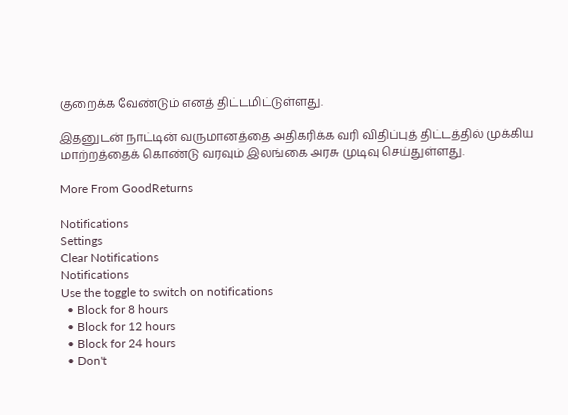குறைக்க வேண்டும் எனத் திட்டமிட்டுள்ளது.

இதனுடன் நாட்டின் வருமானத்தை அதிகரிக்க வரி விதிப்புத் திட்டத்தில் முக்கிய மாற்றத்தைக் கொண்டு வரவும் இலங்கை அரசு முடிவு செய்துள்ளது.

More From GoodReturns

Notifications
Settings
Clear Notifications
Notifications
Use the toggle to switch on notifications
  • Block for 8 hours
  • Block for 12 hours
  • Block for 24 hours
  • Don't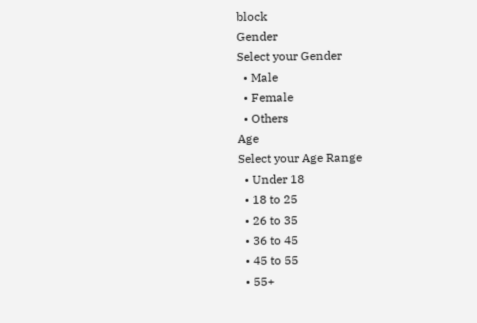block
Gender
Select your Gender
  • Male
  • Female
  • Others
Age
Select your Age Range
  • Under 18
  • 18 to 25
  • 26 to 35
  • 36 to 45
  • 45 to 55
  • 55+